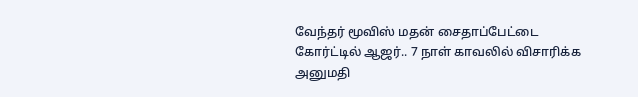வேந்தர் மூவிஸ் மதன் சைதாப்பேட்டை கோர்ட்டில் ஆஜர்.. 7 நாள் காவலில் விசாரிக்க அனுமதி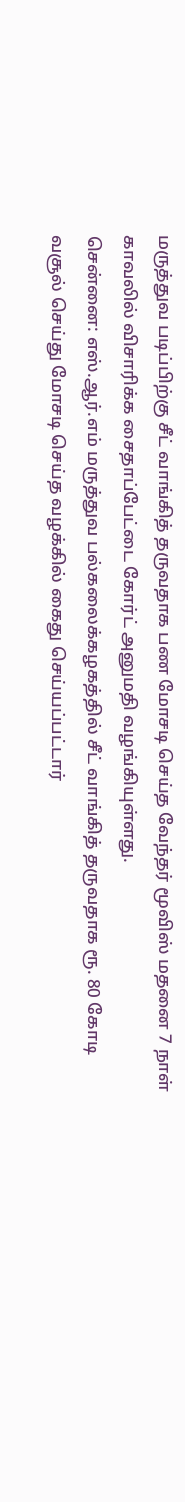மருத்துவ படிப்பிற்கு சீட் வாங்கித் தருவதாக பண மோசடி செய்த வேந்தர் மூவிஸ் மதனை 7 நாள் காவலில் விசாரிக்க சைதாப்பேட்டை கோர்ட் அனுமதி வழங்கியுள்ளது.
சென்னை: எஸ்.ஆர்.எம் மருத்துவ பல்கலைக்கழகத்தில் சீட் வாங்கித் தருவதாக ரூ. 80 கோடி வசூல் செய்து மோசடி செய்த வழக்கில் கைது செய்யப்பட்டார்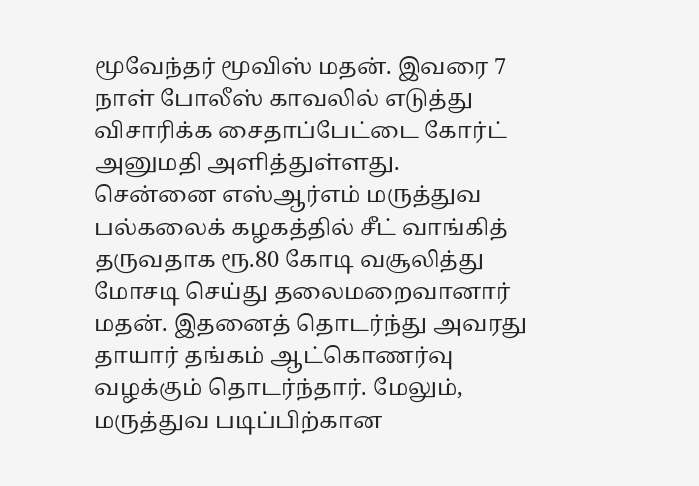மூவேந்தர் மூவிஸ் மதன். இவரை 7 நாள் போலீஸ் காவலில் எடுத்து விசாரிக்க சைதாப்பேட்டை கோர்ட் அனுமதி அளித்துள்ளது.
சென்னை எஸ்ஆர்எம் மருத்துவ பல்கலைக் கழகத்தில் சீட் வாங்கித் தருவதாக ரூ.80 கோடி வசூலித்து மோசடி செய்து தலைமறைவானார் மதன். இதனைத் தொடர்ந்து அவரது தாயார் தங்கம் ஆட்கொணர்வு வழக்கும் தொடர்ந்தார். மேலும், மருத்துவ படிப்பிற்கான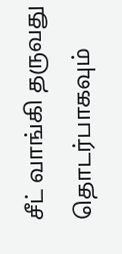சீட் வாங்கி தருவது தொடர்பாகவும்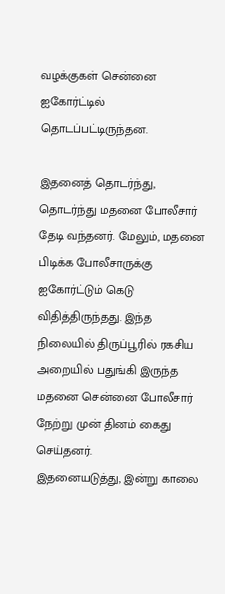வழக்குகள் சென்னை ஐகோர்ட்டில் தொடப்பட்டிருந்தன.

இதனைத் தொடர்ந்து, தொடர்ந்து மதனை போலீசார் தேடி வந்தனர். மேலும், மதனை பிடிக்க போலீசாருக்கு ஐகோர்ட்டும் கெடு விதித்திருந்தது. இந்த நிலையில் திருப்பூரில் ரகசிய அறையில் பதுங்கி இருந்த மதனை சென்னை போலீசார் நேற்று முன் தினம் கைது செய்தனர்.
இதனையடுத்து, இன்று காலை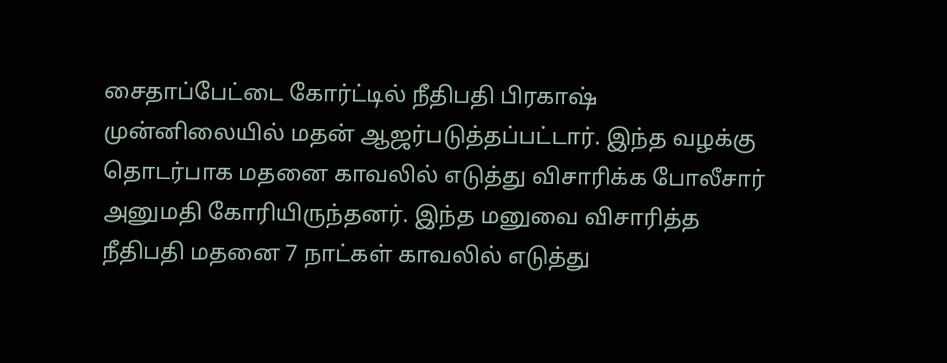சைதாப்பேட்டை கோர்ட்டில் நீதிபதி பிரகாஷ் முன்னிலையில் மதன் ஆஜர்படுத்தப்பட்டார். இந்த வழக்கு தொடர்பாக மதனை காவலில் எடுத்து விசாரிக்க போலீசார் அனுமதி கோரியிருந்தனர். இந்த மனுவை விசாரித்த நீதிபதி மதனை 7 நாட்கள் காவலில் எடுத்து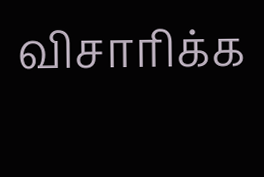விசாரிக்க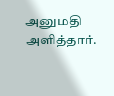அனுமதி அளித்தார்.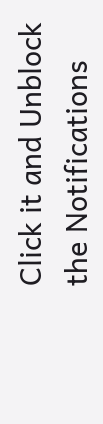Click it and Unblock the Notifications